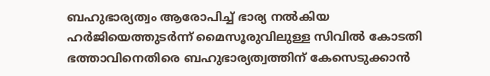ബഹുഭാര്യത്വം ആരോപിച്ച് ഭാര്യ നൽകിയ ഹർജിയെത്തുടർന്ന് മൈസൂരുവിലുള്ള സിവിൽ കോടതി ഭത്താവിനെതിരെ ബഹുഭാര്യത്വത്തിന് കേസെടുക്കാൻ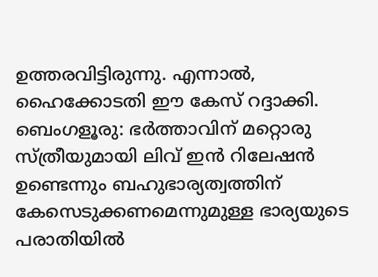ഉത്തരവിട്ടിരുന്നു. എന്നാൽ, ഹൈക്കോടതി ഈ കേസ് റദ്ദാക്കി.
ബെംഗളൂരു: ഭർത്താവിന് മറ്റൊരു സ്ത്രീയുമായി ലിവ് ഇൻ റിലേഷൻ ഉണ്ടെന്നും ബഹുഭാര്യത്വത്തിന് കേസെടുക്കണമെന്നുമുള്ള ഭാര്യയുടെ പരാതിയിൽ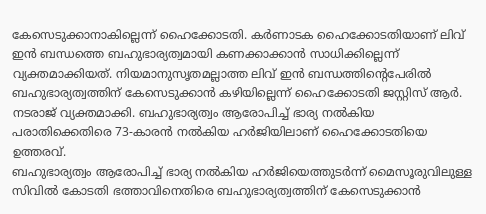കേസെടുക്കാനാകില്ലെന്ന് ഹൈക്കോടതി. കർണാടക ഹൈക്കോടതിയാണ് ലിവ് ഇൻ ബന്ധത്തെ ബഹുഭാര്യത്വമായി കണക്കാക്കാൻ സാധിക്കില്ലെന്ന് വ്യക്തമാക്കിയത്. നിയമാനുസൃതമല്ലാത്ത ലിവ് ഇൻ ബന്ധത്തിന്റെപേരിൽ ബഹുഭാര്യത്വത്തിന് കേസെടുക്കാൻ കഴിയില്ലെന്ന് ഹൈക്കോടതി ജസ്റ്റിസ് ആർ. നടരാജ് വ്യക്തമാക്കി. ബഹുഭാര്യത്വം ആരോപിച്ച് ഭാര്യ നൽകിയ പരാതിക്കെതിരെ 73-കാരൻ നൽകിയ ഹർജിയിലാണ് ഹൈക്കോടതിയെ ഉത്തരവ്.
ബഹുഭാര്യത്വം ആരോപിച്ച് ഭാര്യ നൽകിയ ഹർജിയെത്തുടർന്ന് മൈസൂരുവിലുള്ള സിവിൽ കോടതി ഭത്താവിനെതിരെ ബഹുഭാര്യത്വത്തിന് കേസെടുക്കാൻ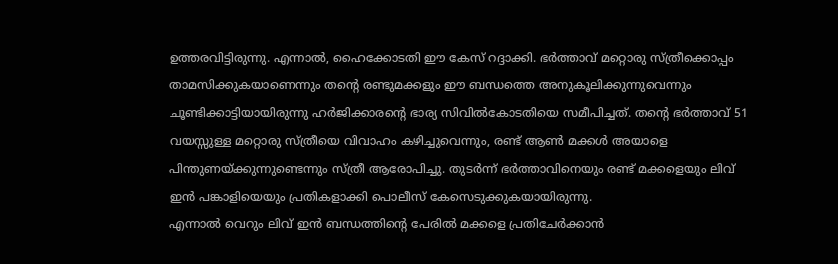ഉത്തരവിട്ടിരുന്നു. എന്നാൽ, ഹൈക്കോടതി ഈ കേസ് റദ്ദാക്കി. ഭർത്താവ് മറ്റൊരു സ്ത്രീക്കൊപ്പം താമസിക്കുകയാണെന്നും തന്റെ രണ്ടുമക്കളും ഈ ബന്ധത്തെ അനുകൂലിക്കുന്നുവെന്നും ചൂണ്ടിക്കാട്ടിയായിരുന്നു ഹർജിക്കാരന്റെ ഭാര്യ സിവിൽകോടതിയെ സമീപിച്ചത്. തന്റെ ഭർത്താവ് 51 വയസ്സുള്ള മറ്റൊരു സ്ത്രീയെ വിവാഹം കഴിച്ചുവെന്നും, രണ്ട് ആൺ മക്കൾ അയാളെ പിന്തുണയ്ക്കുന്നുണ്ടെന്നും സ്ത്രീ ആരോപിച്ചു. തുടർന്ന് ഭർത്താവിനെയും രണ്ട് മക്കളെയും ലിവ് ഇൻ പങ്കാളിയെയും പ്രതികളാക്കി പൊലീസ് കേസെടുക്കുകയായിരുന്നു.
എന്നാൽ വെറും ലിവ് ഇൻ ബന്ധത്തിന്റെ പേരിൽ മക്കളെ പ്രതിചേർക്കാൻ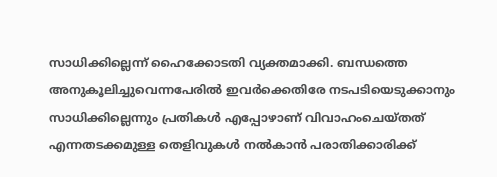സാധിക്കില്ലെന്ന് ഹൈക്കോടതി വ്യക്തമാക്കി. ബന്ധത്തെ അനുകൂലിച്ചുവെന്നപേരിൽ ഇവർക്കെതിരേ നടപടിയെടുക്കാനും സാധിക്കില്ലെന്നും പ്രതികൾ എപ്പോഴാണ് വിവാഹംചെയ്തത് എന്നതടക്കമുള്ള തെളിവുകൾ നൽകാൻ പരാതിക്കാരിക്ക്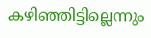കഴിഞ്ഞിട്ടില്ലെന്നും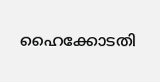ഹൈക്കോടതി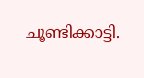ചൂണ്ടിക്കാട്ടി.